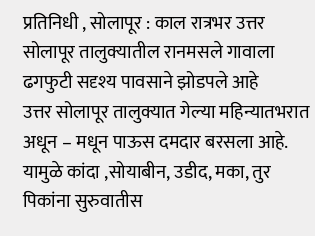प्रतिनिधी , सोलापूर : काल रात्रभर उत्तर सोलापूर तालुक्यातील रानमसले गावाला ढगफुटी सदृश्य पावसाने झोडपले आहे
उत्तर सोलापूर तालुक्यात गेल्या महिन्यातभरात अधून – मधून पाऊस दमदार बरसला आहे.
यामुळे कांदा ,सोयाबीन, उडीद, मका, तुर पिकांना सुरुवातीस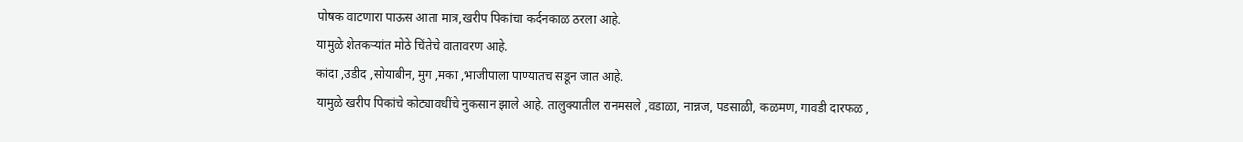पोषक वाटणारा पाऊस आता मात्र,खरीप पिकांचा कर्दनकाळ ठरला आहे.
यामुळे शेतकऱ्यांत मोठे चिंतेचे वातावरण आहे.
कांदा ,उडीद ,सोयाबीन, मुग ,मका ,भाजीपाला पाण्यातच सडून जात आहे.
यामुळे खरीप पिकांचे कोट्यावधींचे नुकसान झाले आहे. तालुक्यातील रानमसले ,वडाळा, नान्नज, पडसाळी, कळमण, गावडी दारफळ ,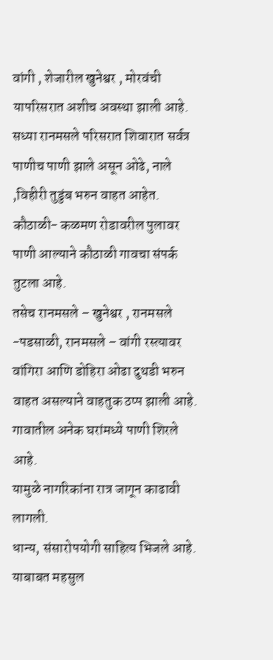वांगी , शेजारील खुनेश्वर , मोरवंची यापरिसरात अशीच अवस्था झाली आहे. सध्या रानमसले परिसरात शिवारात सर्वत्र पाणीच पाणी झाले असून ओढे, नाले ,विहीरी तुडुंब भरुन वाहत आहेत.
कौठाळी- कळमण रोडावरील पुलावर पाणी आल्याने कौठाळी गावचा संपर्क तुटला आहे.
तसेच रानमसले – खुनेश्वर , रानमसले -पडसाळी, रानमसले – वांगी रस्त्यावर वांगिरा आणि डोहिरा ओढा दुथडी भरुन वाहत असल्याने वाहतुक ठप्प झाली आहे.
गावातील अनेक घरांमध्ये पाणी शिरले आहे.
यामुळे नागरिकांना रात्र जागून काढावी लागली.
धान्य, संसारोपयोगी साहित्य भिजले आहे.
याबाबत महसुल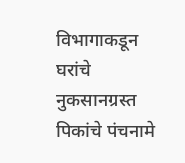विभागाकडून घरांचे नुकसानग्रस्त पिकांचे पंचनामे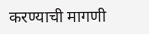करण्याची मागणी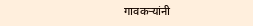गावकऱ्यांनी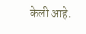केली आहे.